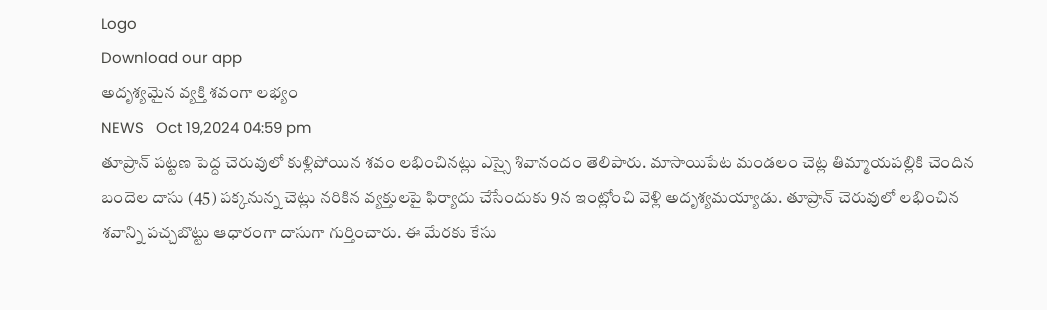Logo
Download our app
అదృశ్యమైన వ్యక్తి శవంగా లభ్యం
NEWS   Oct 19,2024 04:59 pm
తూప్రాన్ పట్టణ పెద్ద చెరువులో కుళ్లిపోయిన శవం లభించినట్లు ఎస్సై శివానందం తెలిపారు. మాసాయిపేట మండలం చెట్ల తిమ్మాయపల్లికి చెందిన బందెల దాసు (45) పక్కనున్న చెట్లు నరికిన వ్యక్తులపై ఫిర్యాదు చేసేందుకు 9న ఇంట్లోంచి వెళ్లి అదృశ్యమయ్యాడు. తూప్రాన్ చెరువులో లభించిన శవాన్ని పచ్చబొట్టు ఆధారంగా దాసుగా గుర్తించారు. ఈ మేరకు కేసు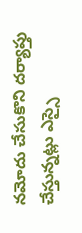నమోదు చేసుకొని దర్యాప్తు చేస్తున్నట్లు ఎస్సై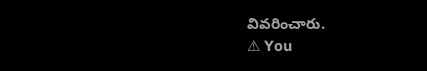వివరించారు.
⚠ You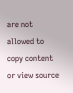are not allowed to copy content or view source